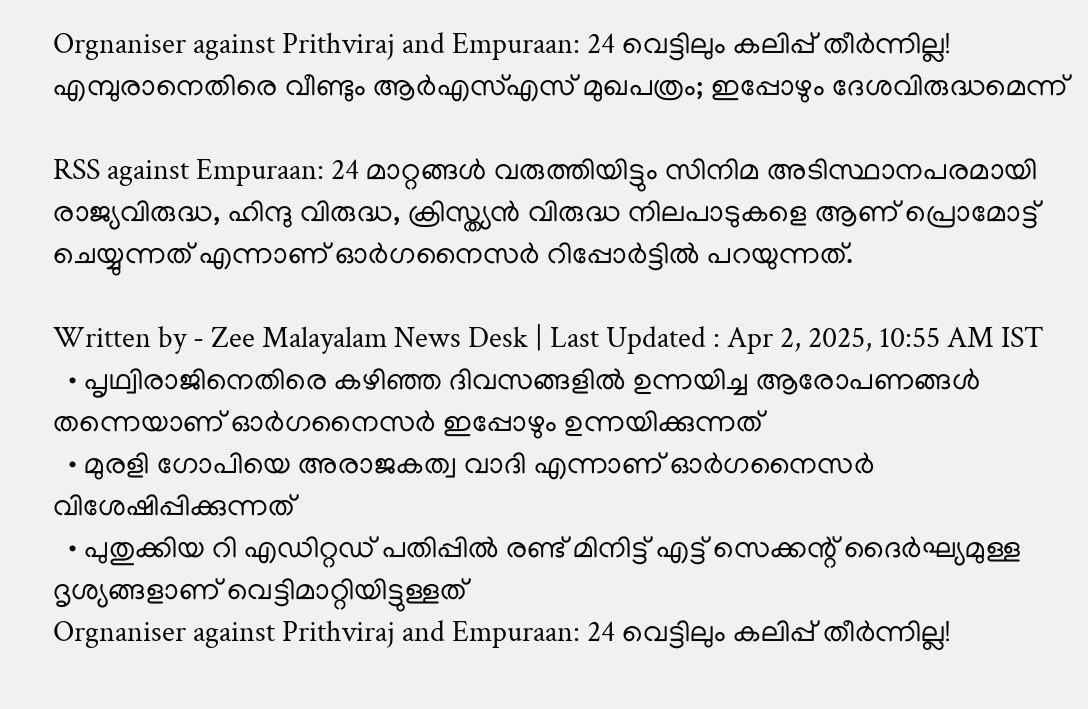Orgnaniser against Prithviraj and Empuraan: 24 വെട്ടിലും കലിപ്പ് തീര്‍ന്നില്ല! എമ്പുരാനെതിരെ വീണ്ടും ആര്‍എസ്എസ് മുഖപത്രം; ഇപ്പോഴും ദേശവിരുദ്ധമെന്ന്

RSS against Empuraan: 24 മാറ്റങ്ങള്‍ വരുത്തിയിട്ടും സിനിമ അടിസ്ഥാനപരമായി രാജ്യവിരുദ്ധ, ഹിന്ദു വിരുദ്ധ, ക്രിസ്ത്യന്‍ വിരുദ്ധ നിലപാടുകളെ ആണ് പ്രൊമോട്ട് ചെയ്യുന്നത് എന്നാണ് ഓര്‍ഗനൈസര്‍ റിപ്പോര്‍ട്ടില്‍ പറയുന്നത്.

Written by - Zee Malayalam News Desk | Last Updated : Apr 2, 2025, 10:55 AM IST
  • പൃഥ്വിരാജിനെതിരെ കഴിഞ്ഞ ദിവസങ്ങളില്‍ ഉന്നയിച്ച ആരോപണങ്ങള്‍ തന്നെയാണ് ഓര്‍ഗനൈസര്‍ ഇപ്പോഴും ഉന്നയിക്കുന്നത്
  • മുരളി ഗോപിയെ അരാജകത്വ വാദി എന്നാണ് ഓര്‍ഗനൈസര്‍ വിശേഷിപ്പിക്കുന്നത്
  • പുതുക്കിയ റി എഡിറ്റഡ് പതിപ്പില്‍ രണ്ട് മിനിട്ട് എട്ട് സെക്കന്റ് ദൈര്‍ഘ്യമുള്ള ദൃശ്യങ്ങളാണ് വെട്ടിമാറ്റിയിട്ടുള്ളത്
Orgnaniser against Prithviraj and Empuraan: 24 വെട്ടിലും കലിപ്പ് തീര്‍ന്നില്ല!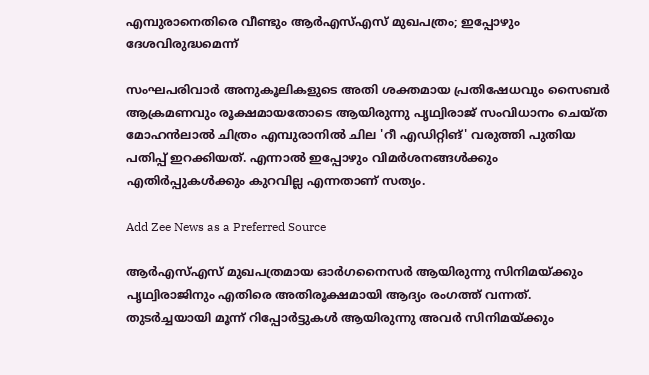എമ്പുരാനെതിരെ വീണ്ടും ആര്‍എസ്എസ് മുഖപത്രം; ഇപ്പോഴും ദേശവിരുദ്ധമെന്ന്

സംഘപരിവാര്‍ അനുകൂലികളുടെ അതി ശക്തമായ പ്രതിഷേധവും സൈബര്‍ ആക്രമണവും രൂക്ഷമായതോടെ ആയിരുന്നു പൃഥ്വിരാജ് സംവിധാനം ചെയ്ത മോഹന്‍ലാല്‍ ചിത്രം എമ്പുരാനില്‍ ചില 'റീ എഡിറ്റിങ്' വരുത്തി പുതിയ പതിപ്പ് ഇറക്കിയത്. എന്നാല്‍ ഇപ്പോഴും വിമര്‍ശനങ്ങള്‍ക്കും എതിര്‍പ്പുകള്‍ക്കും കുറവില്ല എന്നതാണ് സത്യം.

Add Zee News as a Preferred Source

ആര്‍എസ്എസ് മുഖപത്രമായ ഓര്‍ഗനൈസര്‍ ആയിരുന്നു സിനിമയ്ക്കും പൃഥ്വിരാജിനും എതിരെ അതിരൂക്ഷമായി ആദ്യം രംഗത്ത് വന്നത്. തുടര്‍ച്ചയായി മൂന്ന് റിപ്പോര്‍ട്ടുകള്‍ ആയിരുന്നു അവര്‍ സിനിമയ്ക്കും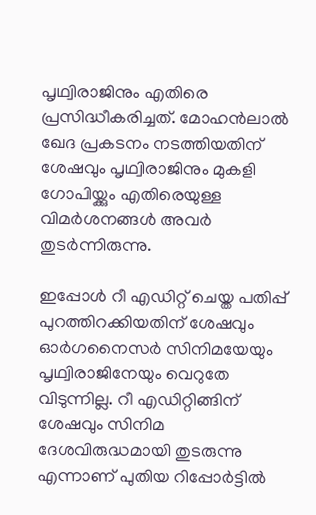പൃഥ്വിരാജിനും എതിരെ പ്രസിദ്ധീകരിച്ചത്. മോഹന്‍ലാല്‍ ഖേദ പ്രകടനം നടത്തിയതിന് ശേഷവും പൃഥ്വിരാജിനും മുകളി ഗോപിയ്ക്കും എതിരെയുള്ള വിമര്‍ശനങ്ങള്‍ അവര്‍ തുടര്‍ന്നിരുന്നു.

ഇപ്പോള്‍ റീ എഡിറ്റ് ചെയ്ത പതിപ്പ് പുറത്തിറക്കിയതിന് ശേഷവും ഓര്‍ഗനൈസര്‍ സിനിമയേയും പൃഥ്വിരാജിനേയും വെറുതേ വിടുന്നില്ല. റീ എഡിറ്റിങ്ങിന് ശേഷവും സിനിമ ദേശവിരുദ്ധമായി തുടരുന്നു എന്നാണ് പുതിയ റിപ്പോര്‍ട്ടില്‍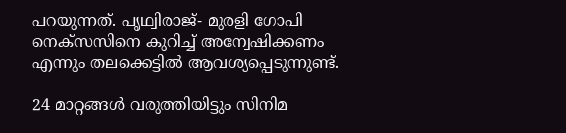പറയുന്നത്. പൃഥ്വിരാജ്- മുരളി ഗോപി നെക്‌സസിനെ കുറിച്ച് അന്വേഷിക്കണം എന്നും തലക്കെട്ടില്‍ ആവശ്യപ്പെടുന്നുണ്ട്.

24 മാറ്റങ്ങള്‍ വരുത്തിയിട്ടും സിനിമ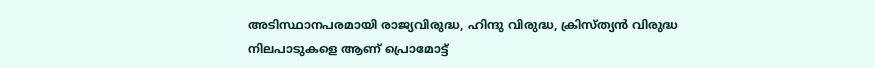അടിസ്ഥാനപരമായി രാജ്യവിരുദ്ധ, ഹിന്ദു വിരുദ്ധ, ക്രിസ്ത്യന്‍ വിരുദ്ധ നിലപാടുകളെ ആണ് പ്രൊമോട്ട്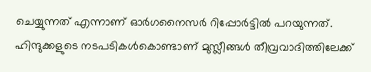ചെയ്യുന്നത് എന്നാണ് ഓര്‍ഗനൈസര്‍ റിപ്പോര്‍ട്ടില്‍ പറയുന്നത്. ഹിന്ദുക്കളുടെ നടപടികള്‍കൊണ്ടാണ് മുസ്ലീങ്ങള്‍ തീവ്രവാദിത്തിലേക്ക്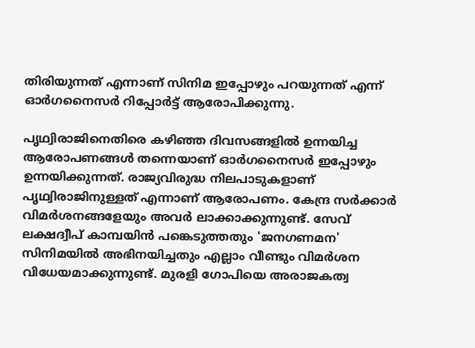തിരിയുന്നത് എന്നാണ് സിനിമ ഇപ്പോഴും പറയുന്നത് എന്ന് ഓര്‍ഗനൈസര്‍ റിപ്പോര്‍ട്ട് ആരോപിക്കുന്നു.

പൃഥ്വിരാജിനെതിരെ കഴിഞ്ഞ ദിവസങ്ങളില്‍ ഉന്നയിച്ച ആരോപണങ്ങള്‍ തന്നെയാണ് ഓര്‍ഗനൈസര്‍ ഇപ്പോഴും ഉന്നയിക്കുന്നത്. രാജ്യവിരുദ്ധ നിലപാടുകളാണ് പൃഥ്വിരാജിനുള്ളത് എന്നാണ് ആരോപണം. കേന്ദ്ര സര്‍ക്കാര്‍ വിമര്‍ശനങ്ങളേയും അവര്‍ ലാക്കാക്കുന്നുണ്ട്. സേവ് ലക്ഷദ്വീപ് കാമ്പയിന്‍ പങ്കെടുത്തതും 'ജനഗണമന' സിനിമയില്‍ അഭിനയിച്ചതും എല്ലാം വീണ്ടും വിമര്‍ശന വിധേയമാക്കുന്നുണ്ട്. മുരളി ഗോപിയെ അരാജകത്വ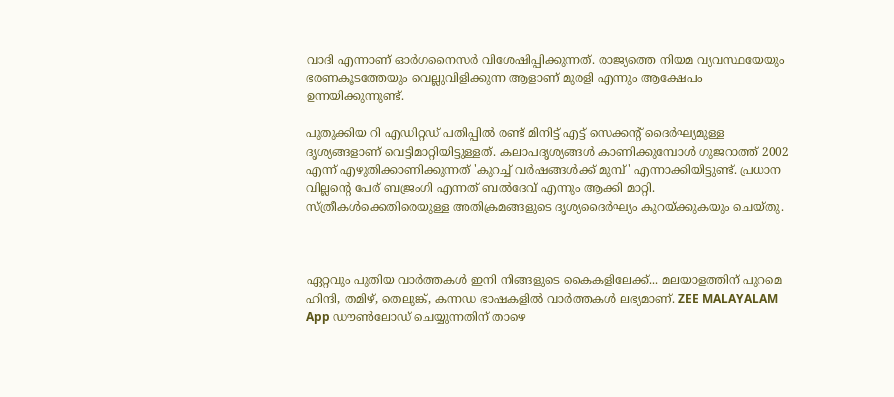വാദി എന്നാണ് ഓര്‍ഗനൈസര്‍ വിശേഷിപ്പിക്കുന്നത്. രാജ്യത്തെ നിയമ വ്യവസ്ഥയേയും ഭരണകൂടത്തേയും വെല്ലുവിളിക്കുന്ന ആളാണ് മുരളി എന്നും ആക്ഷേപം ഉന്നയിക്കുന്നുണ്ട്.

പുതുക്കിയ റി എഡിറ്റഡ് പതിപ്പില്‍ രണ്ട് മിനിട്ട് എട്ട് സെക്കന്റ് ദൈര്‍ഘ്യമുള്ള ദൃശ്യങ്ങളാണ് വെട്ടിമാറ്റിയിട്ടുള്ളത്. കലാപദൃശ്യങ്ങള്‍ കാണിക്കുമ്പോള്‍ ഗുജറാത്ത് 2002 എന്ന് എഴുതിക്കാണിക്കുന്നത് 'കുറച്ച് വര്‍ഷങ്ങള്‍ക്ക് മുമ്പ്' എന്നാക്കിയിട്ടുണ്ട്. പ്രധാന വില്ലന്റെ പേര് ബജ്രംഗി എന്നത് ബല്‍ദേവ് എന്നും ആക്കി മാറ്റി. സ്ത്രീകള്‍ക്കെതിരെയുള്ള അതിക്രമങ്ങളുടെ ദൃശ്യദൈര്‍ഘ്യം കുറയ്ക്കുകയും ചെയ്തു.



ഏറ്റവും പുതിയ വാർത്തകൾ ഇനി നിങ്ങളുടെ കൈകളിലേക്ക്... മലയാളത്തിന് പുറമെ ഹിന്ദി, തമിഴ്, തെലുങ്ക്, കന്നഡ ഭാഷകളില്‍ വാര്‍ത്തകള്‍ ലഭ്യമാണ്. ZEE MALAYALAM App ഡൗൺലോഡ് ചെയ്യുന്നതിന് താഴെ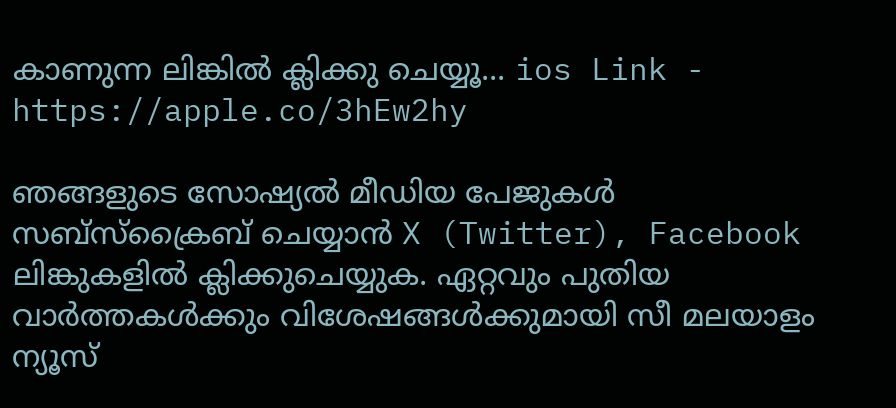കാണുന്ന ലിങ്കിൽ ക്ലിക്കു ചെയ്യൂ... ios Link - https://apple.co/3hEw2hy

ഞങ്ങളുടെ സോഷ്യൽ മീഡിയ പേജുകൾ സബ്‌സ്‌ക്രൈബ് ചെയ്യാൻ X (Twitter), Facebook ലിങ്കുകളിൽ ക്ലിക്കുചെയ്യുക. ഏറ്റവും പുതിയ വാര്‍ത്തകൾക്കും വിശേഷങ്ങൾക്കുമായി സീ മലയാളം ന്യൂസ്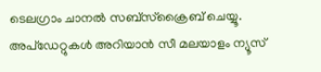ടെലഗ്രാം ചാനല്‍ സബ്‌സ്‌ക്രൈബ് ചെയ്യൂ. അപ്ഡേറ്റുകൾ അറിയാൻ സീ മലയാളം ന്യൂസ്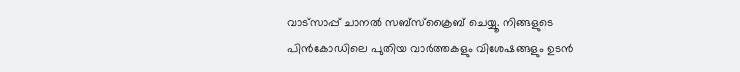വാട്സാപ്പ് ചാനൽ സബ്‌സ്‌ക്രൈബ് ചെയ്യൂ. നിങ്ങളുടെ പിൻകോഡിലെ പുതിയ വാർത്തകളും വിശേഷങ്ങളും ഉടൻ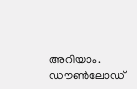അറിയാം. ഡൗൺലോഡ്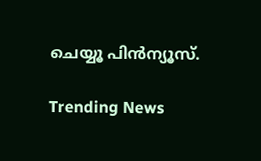ചെയ്യൂ പിൻന്യൂസ്.

Trending News